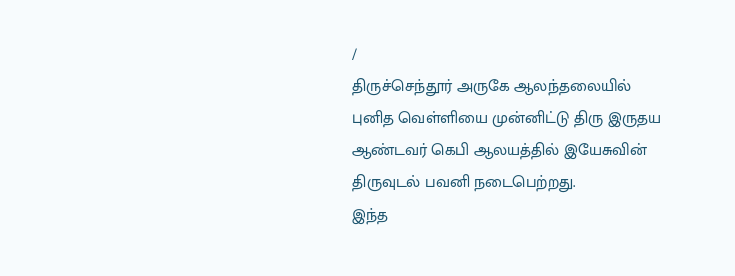/
திருச்செந்தூர் அருகே ஆலந்தலையில் புனித வெள்ளியை முன்னிட்டு திரு இருதய ஆண்டவர் கெபி ஆலயத்தில் இயேசுவின் திருவுடல் பவனி நடைபெற்றது.
இந்த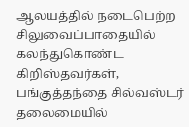ஆலயத்தில் நடைபெற்ற சிலுவைப்பாதையில் கலந்துகொண்ட கிறிஸ்தவர்கள், பங்குத்தந்தை சில்வஸ்டர் தலைமையில்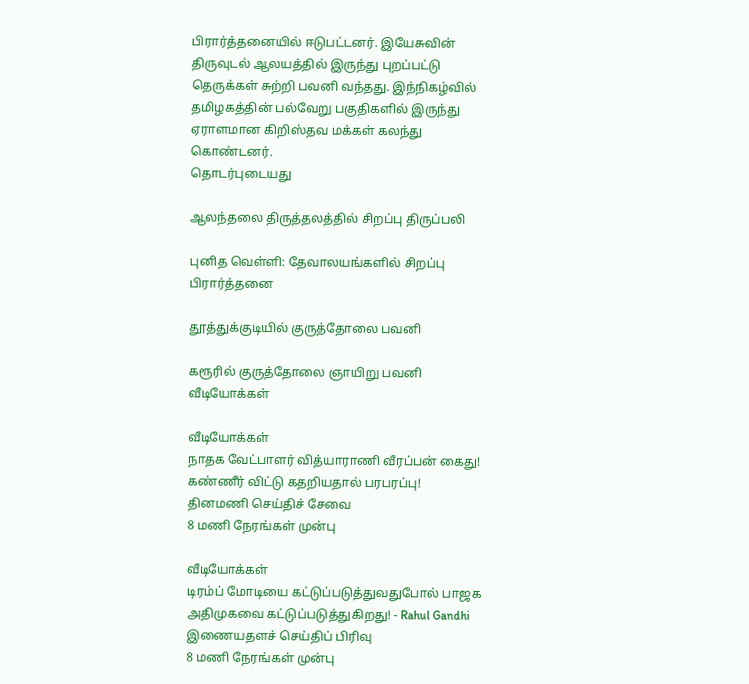பிரார்த்தனையில் ஈடுபட்டனர். இயேசுவின் திருவுடல் ஆலயத்தில் இருந்து புறப்பட்டு தெருக்கள் சுற்றி பவனி வந்தது. இந்நிகழ்வில் தமிழகத்தின் பல்வேறு பகுதிகளில் இருந்து ஏராளமான கிறிஸ்தவ மக்கள் கலந்து கொண்டனர்.
தொடர்புடையது

ஆலந்தலை திருத்தலத்தில் சிறப்பு திருப்பலி

புனித வெள்ளி: தேவாலயங்களில் சிறப்பு பிரார்த்தனை

தூத்துக்குடியில் குருத்தோலை பவனி

கரூரில் குருத்தோலை ஞாயிறு பவனி
வீடியோக்கள்

வீடியோக்கள்
நாதக வேட்பாளர் வித்யாராணி வீரப்பன் கைது! கண்ணீர் விட்டு கதறியதால் பரபரப்பு!
தினமணி செய்திச் சேவை
8 மணி நேரங்கள் முன்பு

வீடியோக்கள்
டிரம்ப் மோடியை கட்டுப்படுத்துவதுபோல் பாஜக அதிமுகவை கட்டுப்படுத்துகிறது! - Rahul Gandhi
இணையதளச் செய்திப் பிரிவு
8 மணி நேரங்கள் முன்பு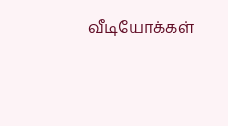வீடியோக்கள்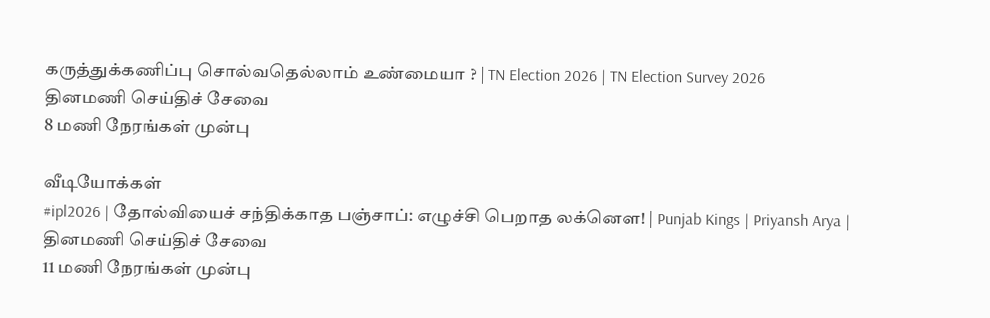கருத்துக்கணிப்பு சொல்வதெல்லாம் உண்மையா ? | TN Election 2026 | TN Election Survey 2026
தினமணி செய்திச் சேவை
8 மணி நேரங்கள் முன்பு

வீடியோக்கள்
#ipl2026 | தோல்வியைச் சந்திக்காத பஞ்சாப்: எழுச்சி பெறாத லக்னௌ! | Punjab Kings | Priyansh Arya |
தினமணி செய்திச் சேவை
11 மணி நேரங்கள் முன்பு